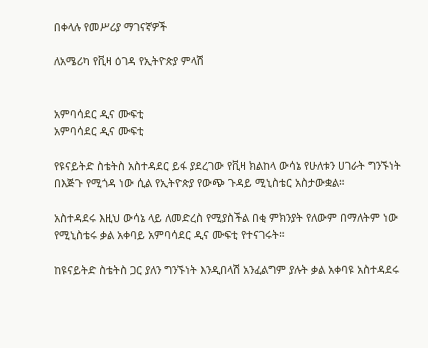በቀላሉ የመሥሪያ ማገናኛዎች

ለአሜሪካ የቪዛ ዕገዳ የኢትዮጵያ ምላሽ


አምባሳደር ዲና ሙፍቲ
አምባሳደር ዲና ሙፍቲ

የዩናይትድ ስቴትስ አስተዳደር ይፋ ያደረገው የቪዛ ክልከላ ውሳኔ የሁለቱን ሀገራት ግንኙነት በእጅጉ የሚጎዳ ነው ሲል የኢትዮጵያ የውጭ ጉዳይ ሚኒስቴር አስታውቋል።

አስተዳደሩ እዚህ ውሳኔ ላይ ለመድረስ የሚያስችል በቂ ምክንያት የለውም በማለትም ነው የሚኒስቴሩ ቃል አቀባይ አምባሳደር ዲና ሙፍቲ የተናገሩት።

ከዩናይትድ ስቴትስ ጋር ያለን ግንኙነት እንዲበላሽ አንፈልግም ያሉት ቃል አቀባዩ አስተዳደሩ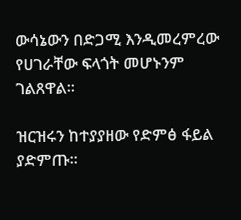ውሳኔውን በድጋሚ እንዲመረምረው የሀገራቸው ፍላጎት መሆኑንም ገልጸዋል።

ዝርዝሩን ከተያያዘው የድምፅ ፋይል ያድምጡ፡፡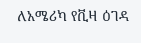ለአሜሪካ የቪዛ ዕገዳ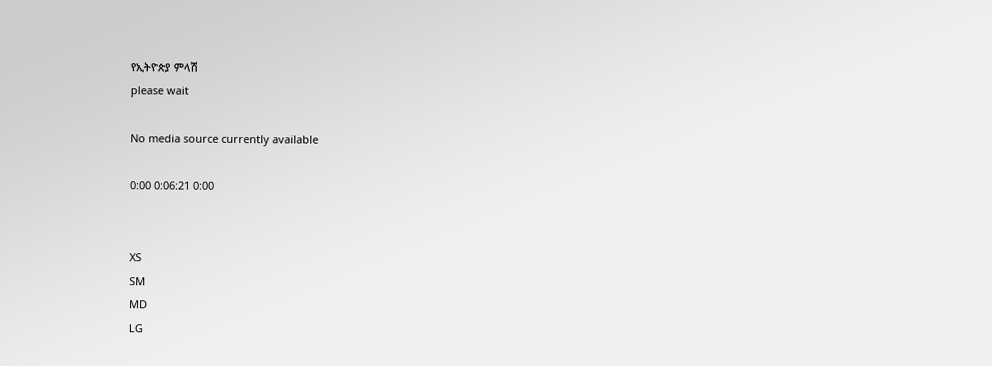የኢትዮጵያ ምላሽ
please wait

No media source currently available

0:00 0:06:21 0:00


XS
SM
MD
LG